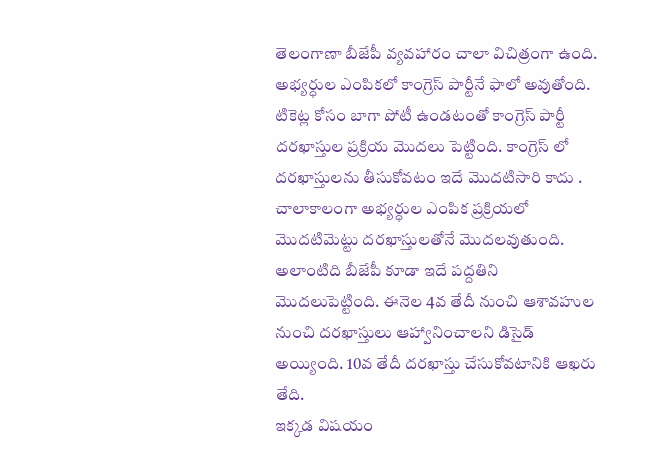తెలంగాణా బీజేపీ వ్యవహారం చాలా విచిత్రంగా ఉంది. అభ్యర్ధుల ఎంపికలో కాంగ్రెస్ పార్టీనే ఫాలో అవుతోంది. టికెట్ల కోసం బాగా పోటీ ఉండటంతో కాంగ్రెస్ పార్టీ దరఖాస్తుల ప్రక్రియ మొదలు పెట్టింది. కాంగ్రెస్ లో దరఖాస్తులను తీసుకోవటం ఇదే మొదటిసారి కాదు . చాలాకాలంగా అభ్యర్ధుల ఎంపిక ప్రక్రియలో మొదటిమెట్టు దరఖాస్తులతోనే మొదలవుతుంది. అలాంటిది బీజేపీ కూడా ఇదే పద్దతిని మొదలుపెట్టింది. ఈనెల 4వ తేదీ నుంచి ఆశావహుల నుంచి దరఖాస్తులు ఆహ్వానించాలని డిసైడ్ అయ్యింది. 10వ తేదీ దరఖాస్తు చేసుకోవటానికి ఆఖరు తేది.
ఇక్కడ విషయం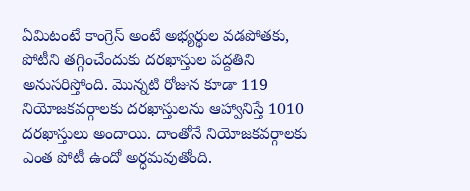ఏమిటంటే కాంగ్రెస్ అంటే అభ్యర్థుల వడపోతకు, పోటీని తగ్గించేందుకు దరఖాస్తుల పద్దతిని అనుసరిస్తోంది. మొన్నటి రోజున కూడా 119 నియోజకవర్గాలకు దరఖాస్తులను ఆహ్వానిస్తే 1010 దరఖాస్తులు అందాయి. దాంతోనే నియోజకవర్గాలకు ఎంత పోటీ ఉందో అర్ధమవుతోంది.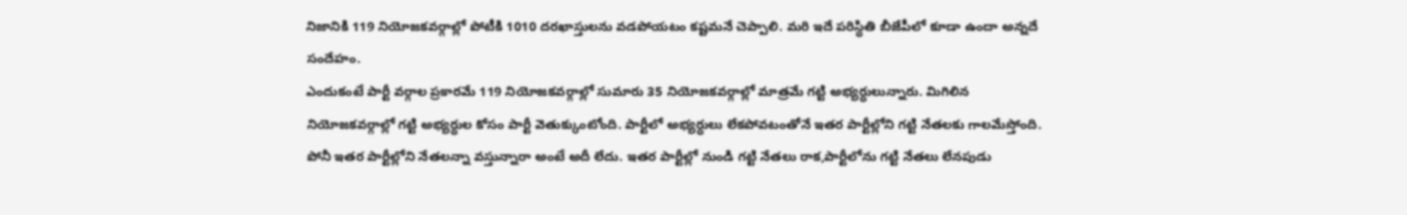నిజానికి 119 నియోజకవర్గాల్లో పోటీకి 1010 దరఖాస్తులను వడపోయటం కష్టమనే చెప్పాలి. మరి ఇదే పరిస్ధితి బీజేపీలో కూడా ఉందా అన్నదే సందేహం.
ఎందుకంటే పార్టీ వర్గాల ప్రకారమే 119 నియోజకవర్గాల్లో సుమారు 35 నియోజకవర్గాల్లో మాత్రమే గట్టి అభ్యర్ధులున్నారు. మిగిలిన నియోజకవర్గాల్లో గట్టి అభ్యర్ధుల కోసం పార్టీ వెతుక్కుంటోంది. పార్టీలో అభ్యర్ధులు లేకపోవటంతోనే ఇతర పార్టీల్లోని గట్టి నేతలకు గాలమేస్తోంది. పోనీ ఇతర పార్టీల్లోని నేతలన్నా వస్తున్నారా అంటే అదీ లేదు. ఇతర పార్టీల్లో నుండి గట్టి నేతలు రాక,పార్టీలోను గట్టి నేతలు లేనపుడు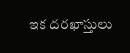ఇక దరఖాస్తులు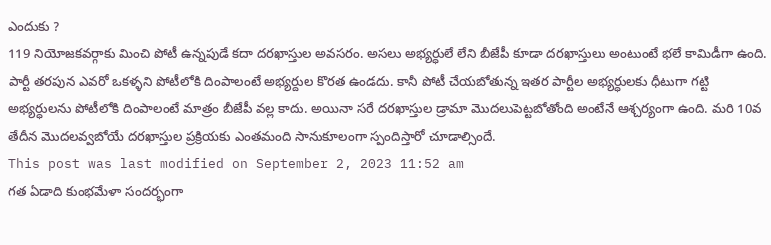ఎందుకు ?
119 నియోజకవర్గాకు మించి పోటీ ఉన్నపుడే కదా దరఖాస్తుల అవసరం. అసలు అభ్యర్ధులే లేని బీజేపీ కూడా దరఖాస్తులు అంటుంటే భలే కామిడీగా ఉంది. పార్టీ తరపున ఎవరో ఒకళ్ళని పోటీలోకి దింపాలంటే అభ్యర్దుల కొరత ఉండదు. కానీ పోటీ చేయబోతున్న ఇతర పార్టీల అభ్యర్ధులకు ధీటుగా గట్టి అభ్యర్ధులను పోటీలోకి దింపాలంటే మాత్రం బీజేపీ వల్ల కాదు. అయినా సరే దరఖాస్తుల డ్రామా మొదలుపెట్టబోతోంది అంటేనే ఆశ్చర్యంగా ఉంది. మరి 10వ తేదీన మొదలవ్వబోయే దరఖాస్తుల ప్రక్రియకు ఎంతమంది సానుకూలంగా స్పందిస్తారో చూడాల్సిందే.
This post was last modified on September 2, 2023 11:52 am
గత ఏడాది కుంభమేళా సందర్భంగా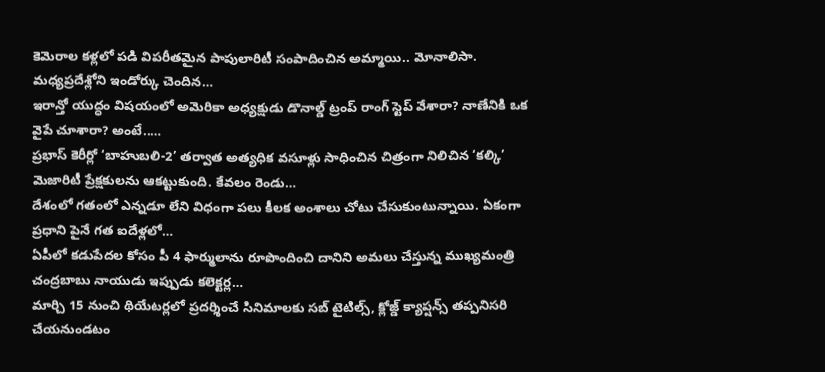కెమెరాల కళ్లలో పడి విపరీతమైన పాపులారిటీ సంపాదించిన అమ్మాయి.. మోనాలిసా. మధ్యప్రదేశ్లోని ఇండోర్కు చెందిన…
ఇరాన్తో యుద్ధం విషయంలో అమెరికా అధ్యక్షుడు డొనాల్డ్ ట్రంప్ రాంగ్ స్టెప్ వేశారా? నాణేనికి ఒక వైపే చూశారా? అంటే..…
ప్రభాస్ కెరీర్లో ‘బాహుబలి-2’ తర్వాత అత్యధిక వసూళ్లు సాధించిన చిత్రంగా నిలిచిన ‘కల్కి’ మెజారిటీ ప్రేక్షకులను ఆకట్టుకుంది. కేవలం రెండు…
దేశంలో గతంలో ఎన్నడూ లేని విధంగా పలు కీలక అంశాలు చోటు చేసుకుంటున్నాయి. ఏకంగా ప్రధాని పైనే గత ఐదేళ్లలో…
ఏపీలో కడుపేదల కోసం పీ 4 ఫార్ములాను రూపొందించి దానిని అమలు చేస్తున్న ముఖ్యమంత్రి చంద్రబాబు నాయుడు ఇప్పుడు కలెక్టర్ల…
మార్చి 15 నుంచి థియేటర్లలో ప్రదర్శించే సినిమాలకు సబ్ టైటిల్స్, క్లోజ్డ్ క్యాప్షన్స్ తప్పనిసరి చేయనుండటం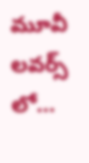మూవీ లవర్స్ లో…